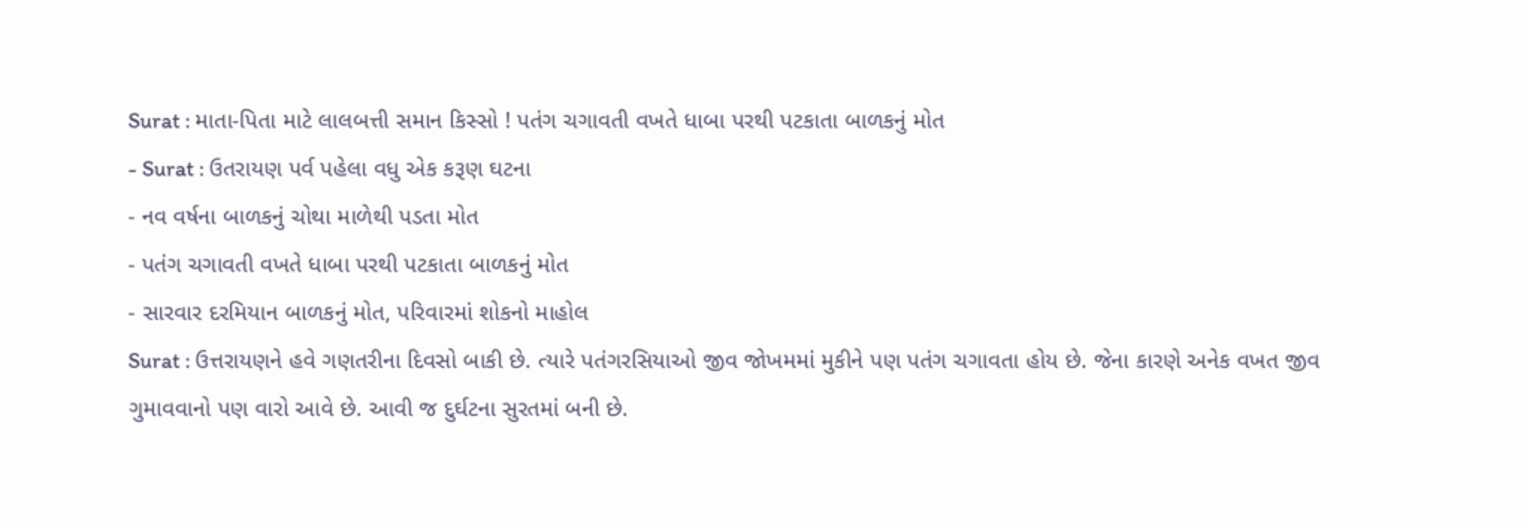Surat : માતા-પિતા માટે લાલબત્તી સમાન કિસ્સો ! પતંગ ચગાવતી વખતે ધાબા પરથી પટકાતા બાળકનું મોત
- Surat : ઉતરાયણ પર્વ પહેલા વધુ એક કરૂણ ઘટના
- નવ વર્ષના બાળકનું ચોથા માળેથી પડતા મોત
- પતંગ ચગાવતી વખતે ધાબા પરથી પટકાતા બાળકનું મોત
- સારવાર દરમિયાન બાળકનું મોત, પરિવારમાં શોકનો માહોલ
Surat : ઉત્તરાયણને હવે ગણતરીના દિવસો બાકી છે. ત્યારે પતંગરસિયાઓ જીવ જોખમમાં મુકીને પણ પતંગ ચગાવતા હોય છે. જેના કારણે અનેક વખત જીવ ગુમાવવાનો પણ વારો આવે છે. આવી જ દુર્ઘટના સુરતમાં બની છે.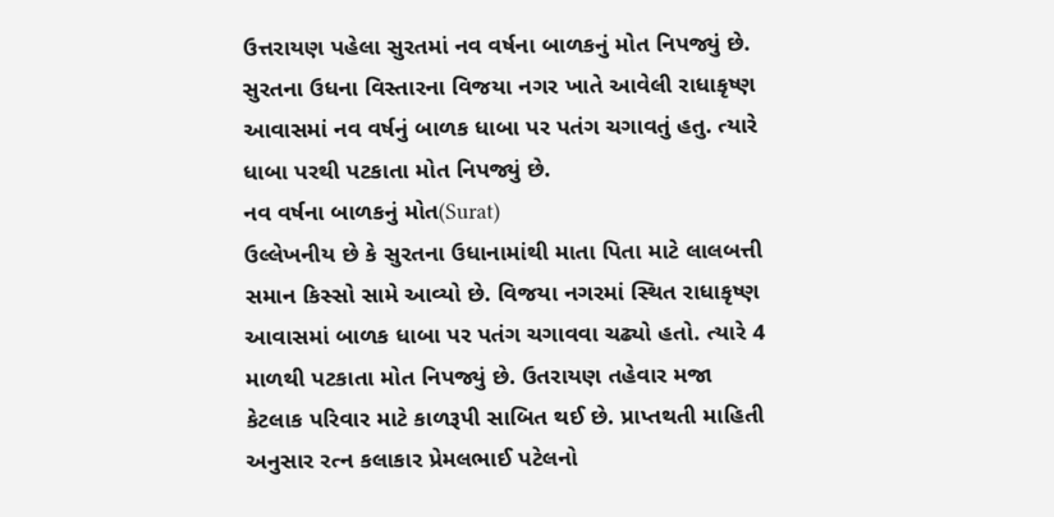ઉત્તરાયણ પહેલા સુરતમાં નવ વર્ષના બાળકનું મોત નિપજ્યું છે. સુરતના ઉધના વિસ્તારના વિજયા નગર ખાતે આવેલી રાધાકૃષ્ણ આવાસમાં નવ વર્ષનું બાળક ધાબા પર પતંગ ચગાવતું હતુ. ત્યારે ધાબા પરથી પટકાતા મોત નિપજ્યું છે.
નવ વર્ષના બાળકનું મોત(Surat)
ઉલ્લેખનીય છે કે સુરતના ઉધાનામાંથી માતા પિતા માટે લાલબત્તી સમાન કિસ્સો સામે આવ્યો છે. વિજયા નગરમાં સ્થિત રાધાકૃષ્ણ આવાસમાં બાળક ધાબા પર પતંગ ચગાવવા ચઢ્યો હતો. ત્યારે 4 માળથી પટકાતા મોત નિપજ્યું છે. ઉતરાયણ તહેવાર મજા કેટલાક પરિવાર માટે કાળરૂપી સાબિત થઈ છે. પ્રાપ્તથતી માહિતી અનુસાર રત્ન કલાકાર પ્રેમલભાઈ પટેલનો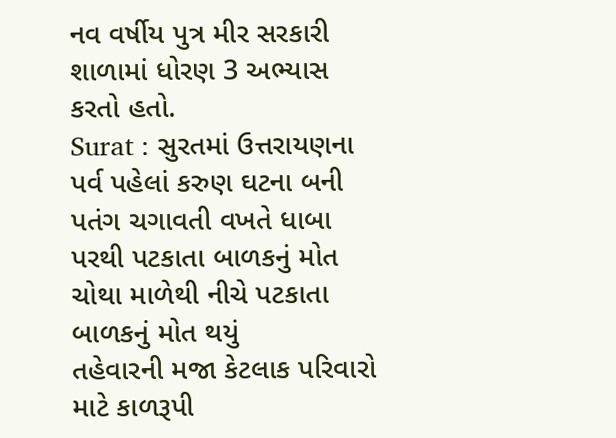નવ વર્ષીય પુત્ર મીર સરકારી શાળામાં ધોરણ 3 અભ્યાસ કરતો હતો.
Surat : સુરતમાં ઉત્તરાયણના પર્વ પહેલાં કરુણ ઘટના બની
પતંગ ચગાવતી વખતે ધાબા પરથી પટકાતા બાળકનું મોત
ચોથા માળેથી નીચે પટકાતા બાળકનું મોત થયું
તહેવારની મજા કેટલાક પરિવારો માટે કાળરૂપી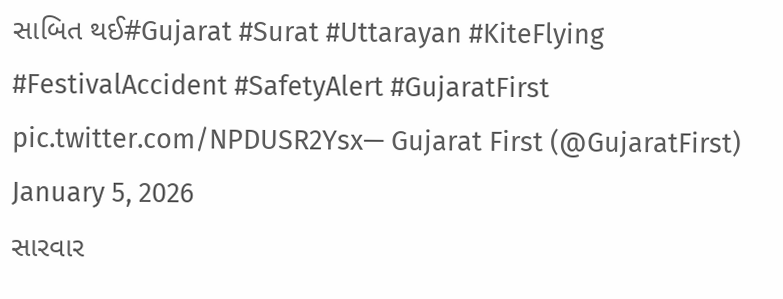સાબિત થઈ#Gujarat #Surat #Uttarayan #KiteFlying #FestivalAccident #SafetyAlert #GujaratFirst pic.twitter.com/NPDUSR2Ysx— Gujarat First (@GujaratFirst) January 5, 2026
સારવાર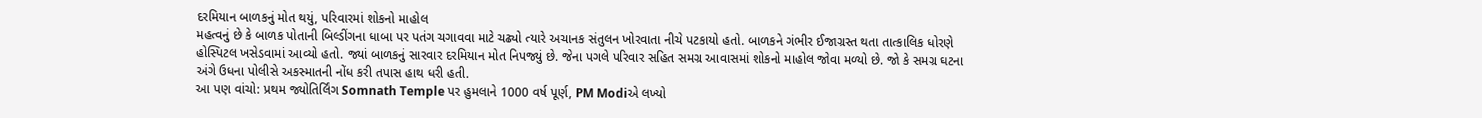દરમિયાન બાળકનું મોત થયું, પરિવારમાં શોકનો માહોલ
મહત્વનું છે કે બાળક પોતાની બિલ્ડીંગના ધાબા પર પતંગ ચગાવવા માટે ચઢ્યો ત્યારે અચાનક સંતુલન ખોરવાતા નીચે પટકાયો હતો. બાળકને ગંભીર ઈજાગ્રસ્ત થતા તાત્કાલિક ધોરણે હોસ્પિટલ ખસેડવામાં આવ્યો હતો. જ્યાં બાળકનું સારવાર દરમિયાન મોત નિપજ્યું છે. જેના પગલે પરિવાર સહિત સમગ્ર આવાસમાં શોકનો માહોલ જોવા મળ્યો છે. જો કે સમગ્ર ઘટના અંગે ઉધના પોલીસે અકસ્માતની નોંધ કરી તપાસ હાથ ધરી હતી.
આ પણ વાંચો: પ્રથમ જ્યોતિર્લિંગ Somnath Temple પર હુમલાને 1000 વર્ષ પૂર્ણ, PM Modiએ લખ્યો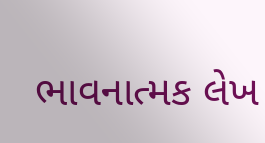ભાવનાત્મક લેખ